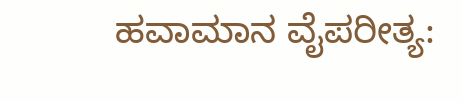ಹವಾಮಾನ ವೈಪರೀತ್ಯ: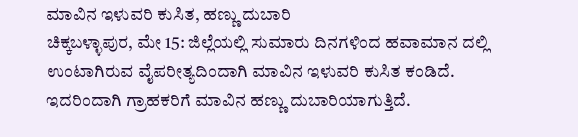ಮಾವಿನ ಇಳುವರಿ ಕುಸಿತ, ಹಣ್ಣು ದುಬಾರಿ
ಚಿಕ್ಕಬಳ್ಳಾಪುರ, ಮೇ 15: ಜಿಲ್ಲೆಯಲ್ಲಿ ಸುಮಾರು ದಿನಗಳಿಂದ ಹವಾಮಾನ ದಲ್ಲಿ ಉಂಟಾಗಿರುವ ವೈಪರೀತ್ಯದಿಂದಾಗಿ ಮಾವಿನ ಇಳುವರಿ ಕುಸಿತ ಕಂಡಿದೆ. ಇದರಿಂದಾಗಿ ಗ್ರಾಹಕರಿಗೆ ಮಾವಿನ ಹಣ್ಣು ದುಬಾರಿಯಾಗುತ್ತಿದೆ.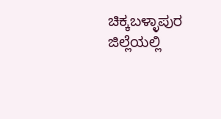ಚಿಕ್ಕಬಳ್ಳಾಪುರ ಜಿಲ್ಲೆಯಲ್ಲಿ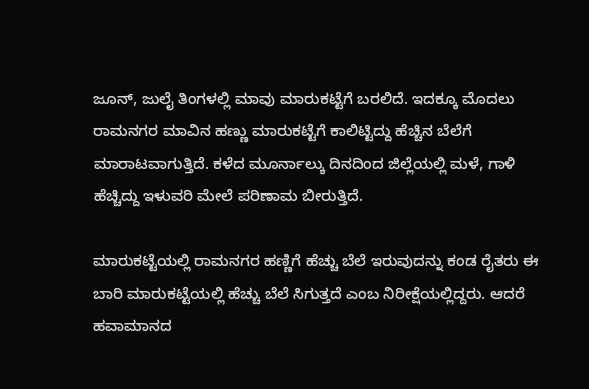ಜೂನ್, ಜುಲೈ ತಿಂಗಳಲ್ಲಿ ಮಾವು ಮಾರುಕಟ್ಟೆಗೆ ಬರಲಿದೆ. ಇದಕ್ಕೂ ಮೊದಲು ರಾಮನಗರ ಮಾವಿನ ಹಣ್ಣು ಮಾರುಕಟ್ಟೆಗೆ ಕಾಲಿಟ್ಟಿದ್ದು ಹೆಚ್ಚಿನ ಬೆಲೆಗೆ ಮಾರಾಟವಾಗುತ್ತಿದೆ. ಕಳೆದ ಮೂರ್ನಾಲ್ಕು ದಿನದಿಂದ ಜಿಲ್ಲೆಯಲ್ಲಿ ಮಳೆ, ಗಾಳಿ ಹೆಚ್ಚಿದ್ದು ಇಳುವರಿ ಮೇಲೆ ಪರಿಣಾಮ ಬೀರುತ್ತಿದೆ.

ಮಾರುಕಟ್ಟೆಯಲ್ಲಿ ರಾಮನಗರ ಹಣ್ಣಿಗೆ ಹೆಚ್ಚು ಬೆಲೆ ಇರುವುದನ್ನು ಕಂಡ ರೈತರು ಈ ಬಾರಿ ಮಾರುಕಟ್ಟೆಯಲ್ಲಿ ಹೆಚ್ಚು ಬೆಲೆ ಸಿಗುತ್ತದೆ ಎಂಬ ನಿರೀಕ್ಷೆಯಲ್ಲಿದ್ದರು. ಆದರೆ ಹವಾಮಾನದ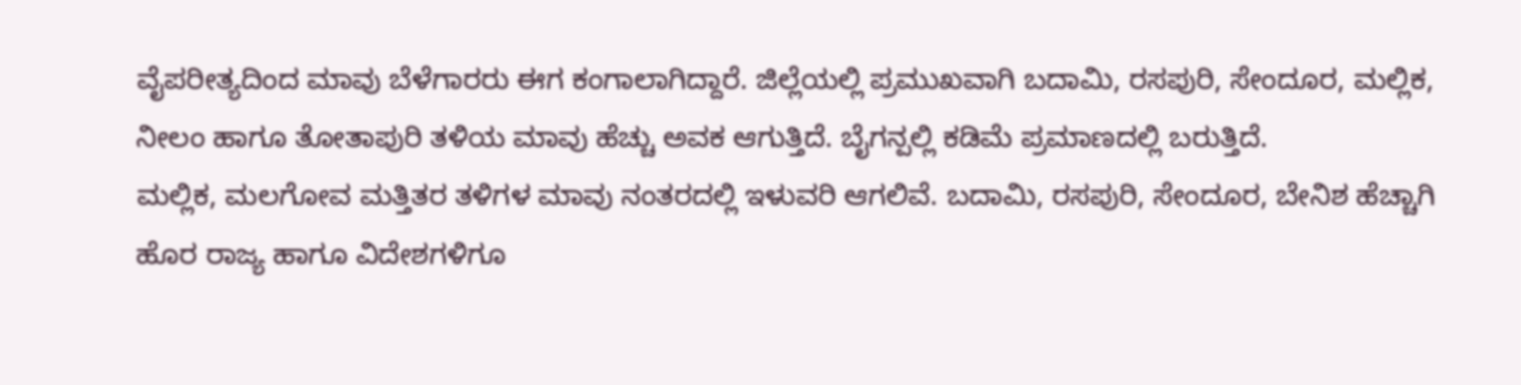ವೈಪರೀತ್ಯದಿಂದ ಮಾವು ಬೆಳೆಗಾರರು ಈಗ ಕಂಗಾಲಾಗಿದ್ದಾರೆ. ಜಿಲ್ಲೆಯಲ್ಲಿ ಪ್ರಮುಖವಾಗಿ ಬದಾಮಿ, ರಸಪುರಿ, ಸೇಂದೂರ, ಮಲ್ಲಿಕ, ನೀಲಂ ಹಾಗೂ ತೋತಾಪುರಿ ತಳಿಯ ಮಾವು ಹೆಚ್ಚು ಅವಕ ಆಗುತ್ತಿದೆ. ಬೈಗನ್ಪಲ್ಲಿ ಕಡಿಮೆ ಪ್ರಮಾಣದಲ್ಲಿ ಬರುತ್ತಿದೆ.
ಮಲ್ಲಿಕ, ಮಲಗೋವ ಮತ್ತಿತರ ತಳಿಗಳ ಮಾವು ನಂತರದಲ್ಲಿ ಇಳುವರಿ ಆಗಲಿವೆ. ಬದಾಮಿ, ರಸಪುರಿ, ಸೇಂದೂರ, ಬೇನಿಶ ಹೆಚ್ಚಾಗಿ ಹೊರ ರಾಜ್ಯ ಹಾಗೂ ವಿದೇಶಗಳಿಗೂ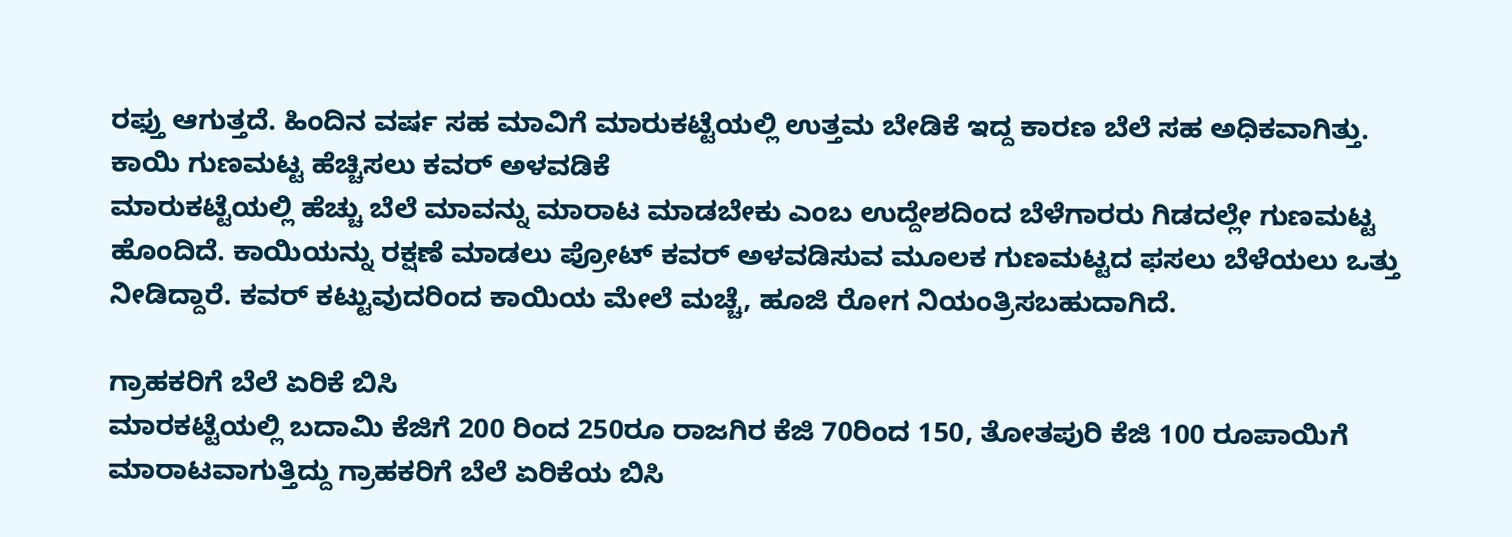ರಫ್ತು ಆಗುತ್ತದೆ. ಹಿಂದಿನ ವರ್ಷ ಸಹ ಮಾವಿಗೆ ಮಾರುಕಟ್ಟೆಯಲ್ಲಿ ಉತ್ತಮ ಬೇಡಿಕೆ ಇದ್ದ ಕಾರಣ ಬೆಲೆ ಸಹ ಅಧಿಕವಾಗಿತ್ತು.
ಕಾಯಿ ಗುಣಮಟ್ಟ ಹೆಚ್ಚಿಸಲು ಕವರ್ ಅಳವಡಿಕೆ
ಮಾರುಕಟ್ಟೆಯಲ್ಲಿ ಹೆಚ್ಚು ಬೆಲೆ ಮಾವನ್ನು ಮಾರಾಟ ಮಾಡಬೇಕು ಎಂಬ ಉದ್ದೇಶದಿಂದ ಬೆಳೆಗಾರರು ಗಿಡದಲ್ಲೇ ಗುಣಮಟ್ಟ ಹೊಂದಿದೆ. ಕಾಯಿಯನ್ನು ರಕ್ಷಣೆ ಮಾಡಲು ಪ್ರೋಟ್ ಕವರ್ ಅಳವಡಿಸುವ ಮೂಲಕ ಗುಣಮಟ್ಟದ ಫಸಲು ಬೆಳೆಯಲು ಒತ್ತು ನೀಡಿದ್ದಾರೆ. ಕವರ್ ಕಟ್ಟುವುದರಿಂದ ಕಾಯಿಯ ಮೇಲೆ ಮಚ್ಚೆ, ಹೂಜಿ ರೋಗ ನಿಯಂತ್ರಿಸಬಹುದಾಗಿದೆ.

ಗ್ರಾಹಕರಿಗೆ ಬೆಲೆ ಏರಿಕೆ ಬಿಸಿ
ಮಾರಕಟ್ಟೆಯಲ್ಲಿ ಬದಾಮಿ ಕೆಜಿಗೆ 200 ರಿಂದ 250ರೂ ರಾಜಗಿರ ಕೆಜಿ 70ರಿಂದ 150, ತೋತಪುರಿ ಕೆಜಿ 100 ರೂಪಾಯಿಗೆ ಮಾರಾಟವಾಗುತ್ತಿದ್ದು ಗ್ರಾಹಕರಿಗೆ ಬೆಲೆ ಏರಿಕೆಯ ಬಿಸಿ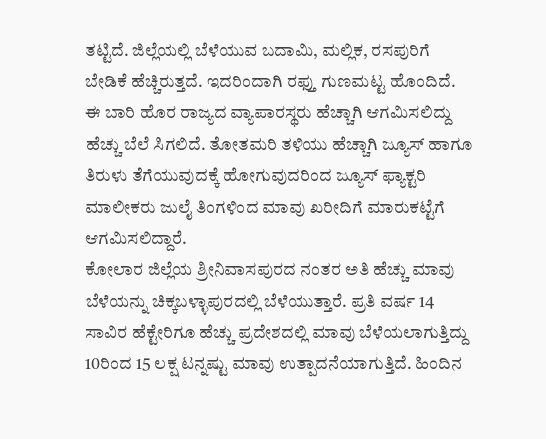ತಟ್ಟಿದೆ. ಜಿಲ್ಲೆಯಲ್ಲಿ ಬೆಳೆಯುವ ಬದಾಮಿ, ಮಲ್ಲಿಕ, ರಸಪುರಿಗೆ ಬೇಡಿಕೆ ಹೆಚ್ಚಿರುತ್ತದೆ. ಇದರಿಂದಾಗಿ ರಫ್ತು ಗುಣಮಟ್ಟ ಹೊಂದಿದೆ.
ಈ ಬಾರಿ ಹೊರ ರಾಜ್ಯದ ವ್ಯಾಪಾರಸ್ಥರು ಹೆಚ್ಚಾಗಿ ಆಗಮಿಸಲಿದ್ದು ಹೆಚ್ಚು ಬೆಲೆ ಸಿಗಲಿದೆ. ತೋತಮರಿ ತಳಿಯು ಹೆಚ್ಚಾಗಿ ಜ್ಯೂಸ್ ಹಾಗೂ ತಿರುಳು ತೆಗೆಯುವುದಕ್ಕೆ ಹೋಗುವುದರಿಂದ ಜ್ಯೂಸ್ ಫ್ಯಾಕ್ಟರಿ ಮಾಲೀಕರು ಜುಲೈ ತಿಂಗಳಿಂದ ಮಾವು ಖರೀದಿಗೆ ಮಾರುಕಟ್ಟೆಗೆ ಆಗಮಿಸಲಿದ್ದಾರೆ.
ಕೋಲಾರ ಜಿಲ್ಲೆಯ ಶ್ರೀನಿವಾಸಪುರದ ನಂತರ ಅತಿ ಹೆಚ್ಚು ಮಾವು ಬೆಳೆಯನ್ನು ಚಿಕ್ಕಬಳ್ಳಾಪುರದಲ್ಲಿ ಬೆಳೆಯುತ್ತಾರೆ. ಪ್ರತಿ ವರ್ಷ 14 ಸಾವಿರ ಹೆಕ್ಟೇರಿಗೂ ಹೆಚ್ಚು ಪ್ರದೇಶದಲ್ಲಿ ಮಾವು ಬೆಳೆಯಲಾಗುತ್ತಿದ್ದು 10ರಿಂದ 15 ಲಕ್ಷ ಟನ್ನಷ್ಟು ಮಾವು ಉತ್ಪಾದನೆಯಾಗುತ್ತಿದೆ. ಹಿಂದಿನ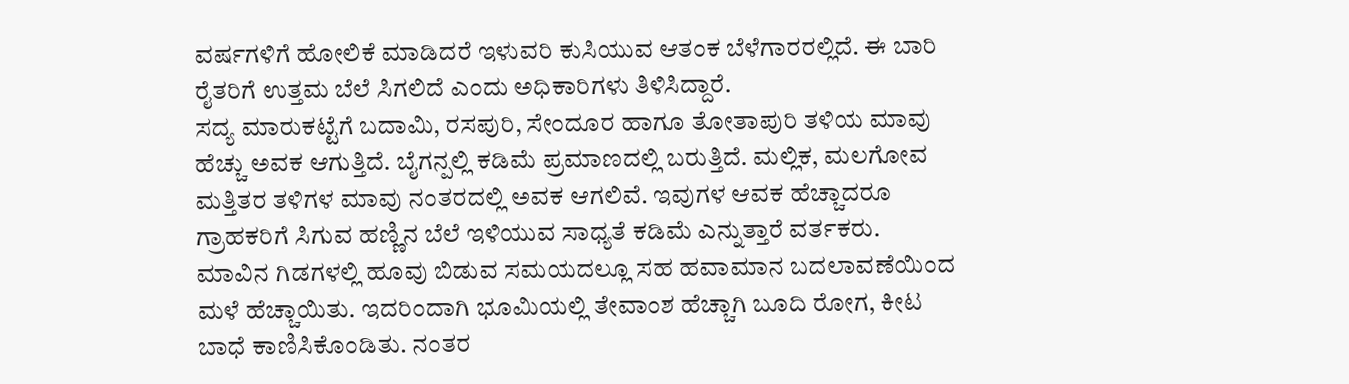ವರ್ಷಗಳಿಗೆ ಹೋಲಿಕೆ ಮಾಡಿದರೆ ಇಳುವರಿ ಕುಸಿಯುವ ಆತಂಕ ಬೆಳೆಗಾರರಲ್ಲಿದೆ. ಈ ಬಾರಿ ರೈತರಿಗೆ ಉತ್ತಮ ಬೆಲೆ ಸಿಗಲಿದೆ ಎಂದು ಅಧಿಕಾರಿಗಳು ತಿಳಿಸಿದ್ದಾರೆ.
ಸದ್ಯ ಮಾರುಕಟ್ಟೆಗೆ ಬದಾಮಿ, ರಸಪುರಿ, ಸೇಂದೂರ ಹಾಗೂ ತೋತಾಪುರಿ ತಳಿಯ ಮಾವು ಹೆಚ್ಚು ಅವಕ ಆಗುತ್ತಿದೆ. ಬೈಗನ್ಪಲ್ಲಿ ಕಡಿಮೆ ಪ್ರಮಾಣದಲ್ಲಿ ಬರುತ್ತಿದೆ. ಮಲ್ಲಿಕ, ಮಲಗೋವ ಮತ್ತಿತರ ತಳಿಗಳ ಮಾವು ನಂತರದಲ್ಲಿ ಅವಕ ಆಗಲಿವೆ. ಇವುಗಳ ಆವಕ ಹೆಚ್ಚಾದರೂ ಗ್ರಾಹಕರಿಗೆ ಸಿಗುವ ಹಣ್ಣಿನ ಬೆಲೆ ಇಳಿಯುವ ಸಾಧ್ಯತೆ ಕಡಿಮೆ ಎನ್ನುತ್ತಾರೆ ವರ್ತಕರು.
ಮಾವಿನ ಗಿಡಗಳಲ್ಲಿ ಹೂವು ಬಿಡುವ ಸಮಯದಲ್ಲೂ ಸಹ ಹವಾಮಾನ ಬದಲಾವಣೆಯಿಂದ ಮಳೆ ಹೆಚ್ಚಾಯಿತು. ಇದರಿಂದಾಗಿ ಭೂಮಿಯಲ್ಲಿ ತೇವಾಂಶ ಹೆಚ್ಚಾಗಿ ಬೂದಿ ರೋಗ, ಕೀಟ ಬಾಧೆ ಕಾಣಿಸಿಕೊಂಡಿತು. ನಂತರ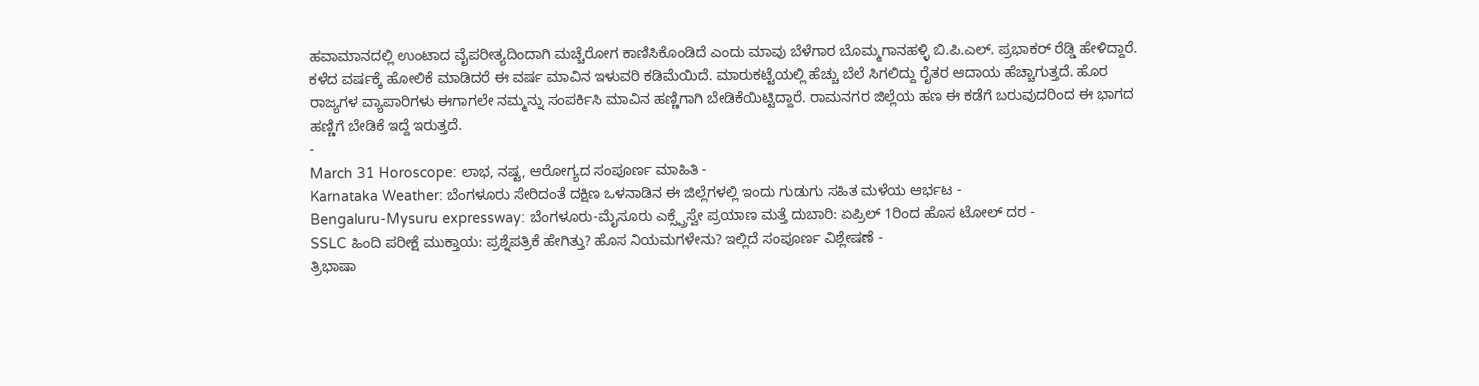ಹವಾಮಾನದಲ್ಲಿ ಉಂಟಾದ ವೈಪರೀತ್ಯದಿಂದಾಗಿ ಮಚ್ಚೆರೋಗ ಕಾಣಿಸಿಕೊಂಡಿದೆ ಎಂದು ಮಾವು ಬೆಳೆಗಾರ ಬೊಮ್ಮಗಾನಹಳ್ಳಿ ಬಿ.ಪಿ.ಎಲ್. ಪ್ರಭಾಕರ್ ರೆಡ್ಡಿ ಹೇಳಿದ್ದಾರೆ.
ಕಳೆದ ವರ್ಷಕ್ಕೆ ಹೋಲಿಕೆ ಮಾಡಿದರೆ ಈ ವರ್ಷ ಮಾವಿನ ಇಳುವರಿ ಕಡಿಮೆಯಿದೆ. ಮಾರುಕಟ್ಟೆಯಲ್ಲಿ ಹೆಚ್ಚು ಬೆಲೆ ಸಿಗಲಿದ್ದು ರೈತರ ಆದಾಯ ಹೆಚ್ಚಾಗುತ್ತದೆ. ಹೊರ ರಾಜ್ಯಗಳ ವ್ಯಾಪಾರಿಗಳು ಈಗಾಗಲೇ ನಮ್ಮನ್ನು ಸಂಪರ್ಕಿಸಿ ಮಾವಿನ ಹಣ್ಣಿಗಾಗಿ ಬೇಡಿಕೆಯಿಟ್ಟಿದ್ದಾರೆ. ರಾಮನಗರ ಜಿಲ್ಲೆಯ ಹಣ ಈ ಕಡೆಗೆ ಬರುವುದರಿಂದ ಈ ಭಾಗದ ಹಣ್ಣಿಗೆ ಬೇಡಿಕೆ ಇದ್ದೆ ಇರುತ್ತದೆ.
-
March 31 Horoscope: ಲಾಭ, ನಷ್ಟ, ಆರೋಗ್ಯದ ಸಂಪೂರ್ಣ ಮಾಹಿತಿ -
Karnataka Weather: ಬೆಂಗಳೂರು ಸೇರಿದಂತೆ ದಕ್ಷಿಣ ಒಳನಾಡಿನ ಈ ಜಿಲ್ಲೆಗಳಲ್ಲಿ ಇಂದು ಗುಡುಗು ಸಹಿತ ಮಳೆಯ ಆರ್ಭಟ -
Bengaluru-Mysuru expressway: ಬೆಂಗಳೂರು-ಮೈಸೂರು ಎಕ್ಸ್ಪ್ರೆಸ್ವೇ ಪ್ರಯಾಣ ಮತ್ತೆ ದುಬಾರಿ: ಏಪ್ರಿಲ್ 1ರಿಂದ ಹೊಸ ಟೋಲ್ ದರ -
SSLC ಹಿಂದಿ ಪರೀಕ್ಷೆ ಮುಕ್ತಾಯ: ಪ್ರಶ್ನೆಪತ್ರಿಕೆ ಹೇಗಿತ್ತು? ಹೊಸ ನಿಯಮಗಳೇನು? ಇಲ್ಲಿದೆ ಸಂಪೂರ್ಣ ವಿಶ್ಲೇಷಣೆ -
ತ್ರಿಭಾಷಾ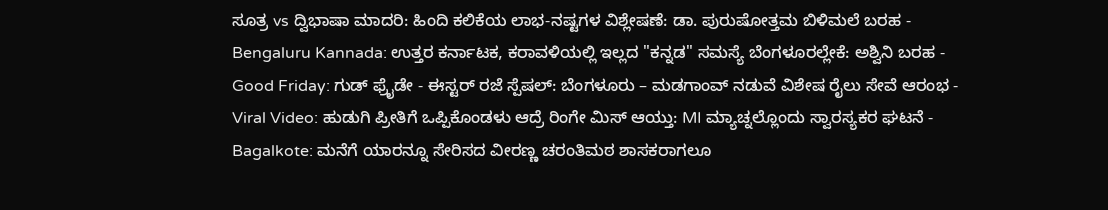ಸೂತ್ರ vs ದ್ವಿಭಾಷಾ ಮಾದರಿ: ಹಿಂದಿ ಕಲಿಕೆಯ ಲಾಭ-ನಷ್ಟಗಳ ವಿಶ್ಲೇಷಣೆ: ಡಾ. ಪುರುಷೋತ್ತಮ ಬಿಳಿಮಲೆ ಬರಹ -
Bengaluru Kannada: ಉತ್ತರ ಕರ್ನಾಟಕ, ಕರಾವಳಿಯಲ್ಲಿ ಇಲ್ಲದ "ಕನ್ನಡ" ಸಮಸ್ಯೆ ಬೆಂಗಳೂರಲ್ಲೇಕೆ: ಅಶ್ವಿನಿ ಬರಹ -
Good Friday: ಗುಡ್ ಫ್ರೈಡೇ - ಈಸ್ಟರ್ ರಜೆ ಸ್ಪೆಷಲ್: ಬೆಂಗಳೂರು – ಮಡಗಾಂವ್ ನಡುವೆ ವಿಶೇಷ ರೈಲು ಸೇವೆ ಆರಂಭ -
Viral Video: ಹುಡುಗಿ ಪ್ರೀತಿಗೆ ಒಪ್ಪಿಕೊಂಡಳು ಆದ್ರೆ ರಿಂಗೇ ಮಿಸ್ ಆಯ್ತು: MI ಮ್ಯಾಚ್ನಲ್ಲೊಂದು ಸ್ವಾರಸ್ಯಕರ ಘಟನೆ -
Bagalkote: ಮನೆಗೆ ಯಾರನ್ನೂ ಸೇರಿಸದ ವೀರಣ್ಣ ಚರಂತಿಮಠ ಶಾಸಕರಾಗಲೂ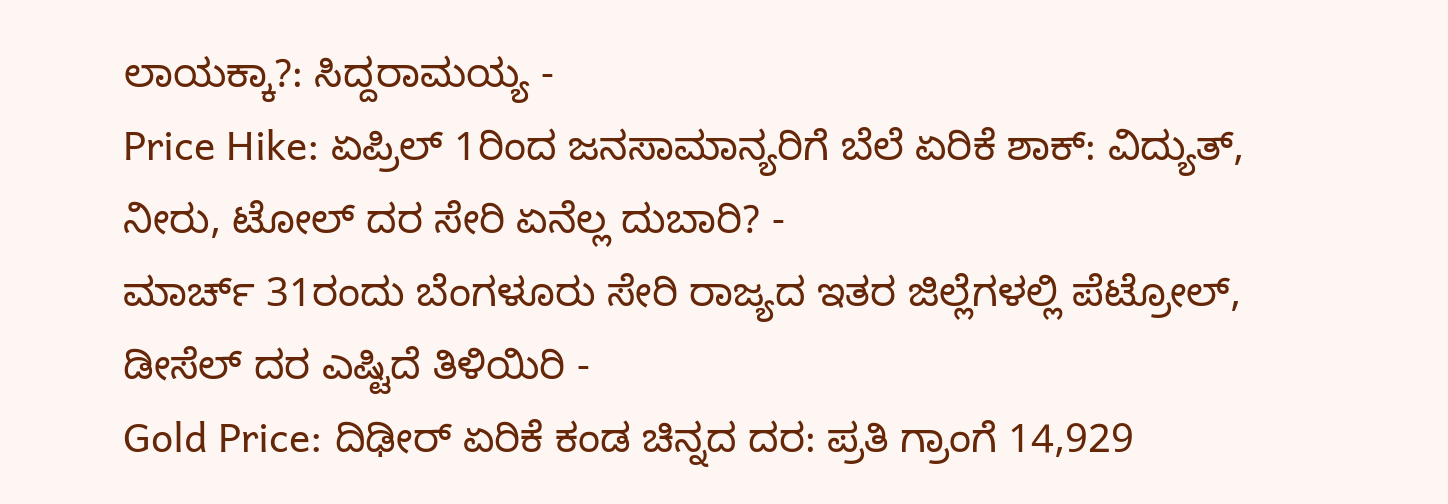ಲಾಯಕ್ಕಾ?: ಸಿದ್ದರಾಮಯ್ಯ -
Price Hike: ಏಪ್ರಿಲ್ 1ರಿಂದ ಜನಸಾಮಾನ್ಯರಿಗೆ ಬೆಲೆ ಏರಿಕೆ ಶಾಕ್: ವಿದ್ಯುತ್, ನೀರು, ಟೋಲ್ ದರ ಸೇರಿ ಏನೆಲ್ಲ ದುಬಾರಿ? -
ಮಾರ್ಚ್ 31ರಂದು ಬೆಂಗಳೂರು ಸೇರಿ ರಾಜ್ಯದ ಇತರ ಜಿಲ್ಲೆಗಳಲ್ಲಿ ಪೆಟ್ರೋಲ್, ಡೀಸೆಲ್ ದರ ಎಷ್ಟಿದೆ ತಿಳಿಯಿರಿ -
Gold Price: ದಿಢೀರ್ ಏರಿಕೆ ಕಂಡ ಚಿನ್ನದ ದರ: ಪ್ರತಿ ಗ್ರಾಂಗೆ 14,929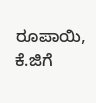ರೂಪಾಯಿ, ಕೆ.ಜಿಗೆ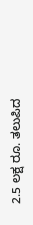2.5 ಲಕ್ಷ ರೂ. ತಲುಪಿದ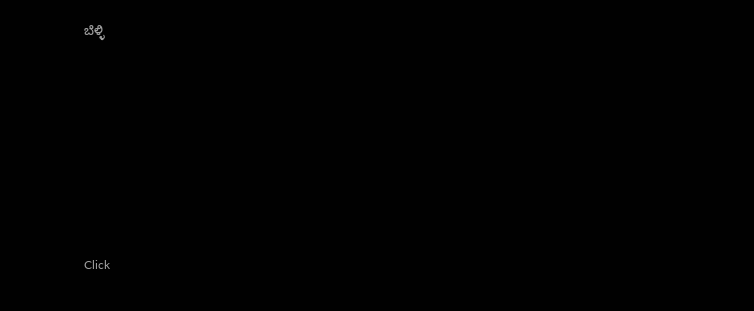ಬೆಳ್ಳಿ












Click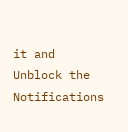it and Unblock the Notifications